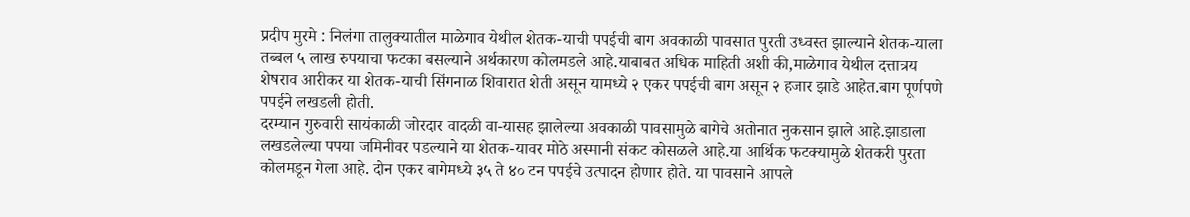प्रदीप मुरमे : निलंगा तालुक्यातील माळेगाव येथील शेतक-याची पपईची बाग अवकाळी पावसात पुरती उध्वस्त झाल्याने शेतक-याला तब्बल ५ लाख रुपयाचा फटका बसल्याने अर्थकारण कोलमडले आहे.याबाबत अधिक माहिती अशी की,माळेगाव येथील दत्तात्रय शेषराव आरीकर या शेतक-याची सिंगनाळ शिवारात शेती असून यामध्ये २ एकर पपईची बाग असून २ हजार झाडे आहेत.बाग पूर्णपणे पपईने लखडली होती.
दरम्यान गुरुवारी सायंकाळी जोरदार वादळी वा-यासह झालेल्या अवकाळी पावसामुळे बागेचे अतोनात नुकसान झाले आहे.झाडाला लखडलेल्या पपया जमिनीवर पडल्याने या शेतक-यावर मोठे अस्मानी संकट कोसळले आहे.या आर्थिक फटक्यामुळे शेतकरी पुरता कोलमडून गेला आहे. दोन एकर बागेमध्ये ३५ ते ४० टन पपईचे उत्पादन होणार होते. या पावसाने आपले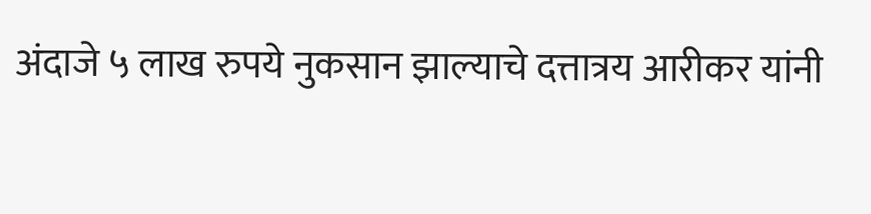अंदाजे ५ लाख रुपये नुकसान झाल्याचे दत्तात्रय आरीकर यांनी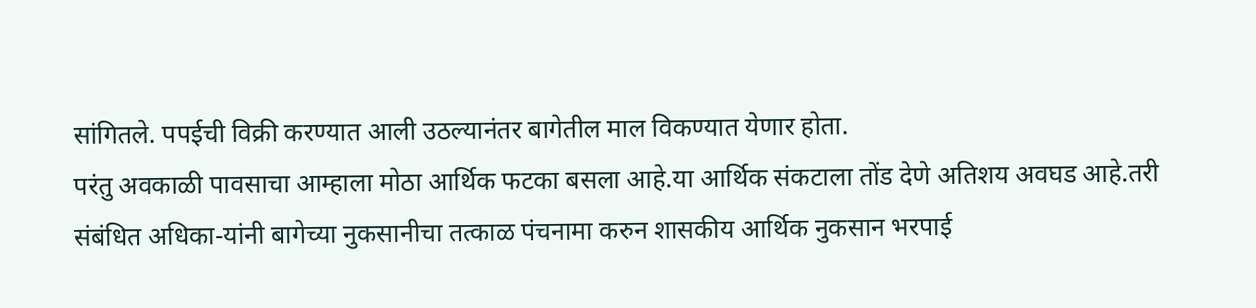सांगितले. पपईची विक्री करण्यात आली उठल्यानंतर बागेतील माल विकण्यात येणार होता.
परंतु अवकाळी पावसाचा आम्हाला मोठा आर्थिक फटका बसला आहे.या आर्थिक संकटाला तोंड देणे अतिशय अवघड आहे.तरी संबंधित अधिका-यांनी बागेच्या नुकसानीचा तत्काळ पंचनामा करुन शासकीय आर्थिक नुकसान भरपाई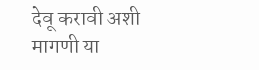देवू करावी अशी मागणी या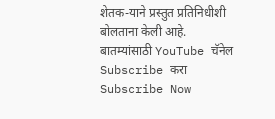शेतक-याने प्रस्तुत प्रतिनिधीशी बोलताना केली आहे.
बातम्यांसाठी YouTube चॅनेल Subscribe करा
Subscribe Now